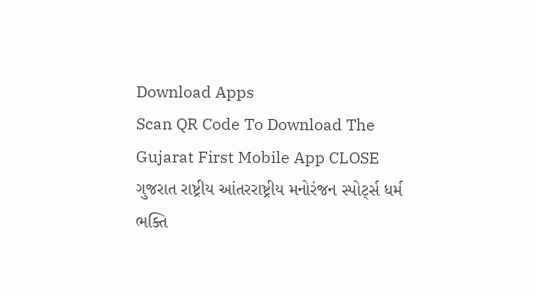Download Apps
Scan QR Code To Download The Gujarat First Mobile App CLOSE
ગુજરાત રાષ્ટ્રીય આંતરરાષ્ટ્રીય મનોરંજન સ્પોર્ટ્સ ધર્મ ભક્તિ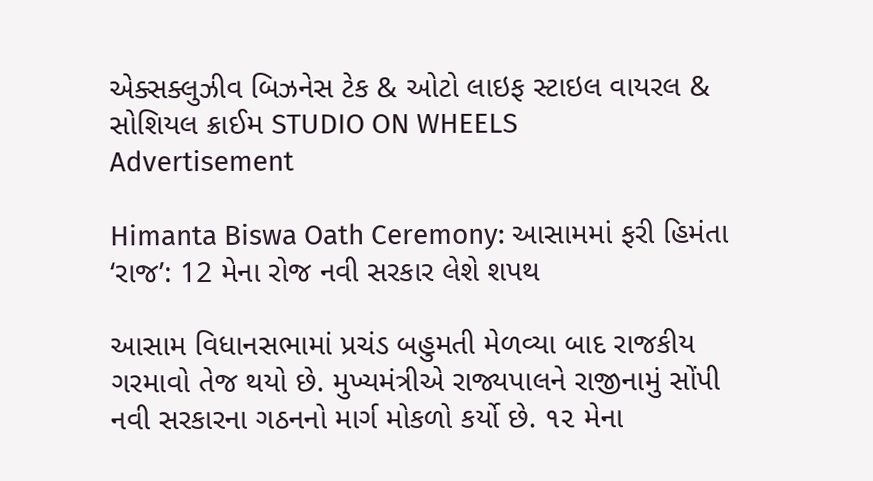એક્સક્લુઝીવ બિઝનેસ ટેક & ઓટો લાઇફ સ્ટાઇલ વાયરલ & સોશિયલ ક્રાઈમ STUDIO ON WHEELS
Advertisement

Himanta Biswa Oath Ceremony: આસામમાં ફરી હિમંતા ‘રાજ’: 12 મેના રોજ નવી સરકાર લેશે શપથ

આસામ વિધાનસભામાં પ્રચંડ બહુમતી મેળવ્યા બાદ રાજકીય ગરમાવો તેજ થયો છે. મુખ્યમંત્રીએ રાજ્યપાલને રાજીનામું સોંપી નવી સરકારના ગઠનનો માર્ગ મોકળો કર્યો છે. ૧૨ મેના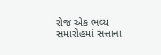રોજ એક ભવ્ય સમારોહમાં સત્તાના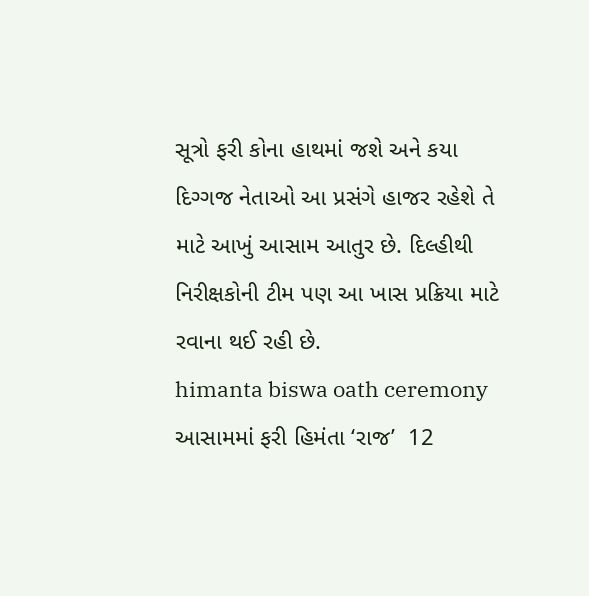સૂત્રો ફરી કોના હાથમાં જશે અને કયા દિગ્ગજ નેતાઓ આ પ્રસંગે હાજર રહેશે તે માટે આખું આસામ આતુર છે. દિલ્હીથી નિરીક્ષકોની ટીમ પણ આ ખાસ પ્રક્રિયા માટે રવાના થઈ રહી છે.
himanta biswa oath ceremony  આસામમાં ફરી હિમંતા ‘રાજ’  12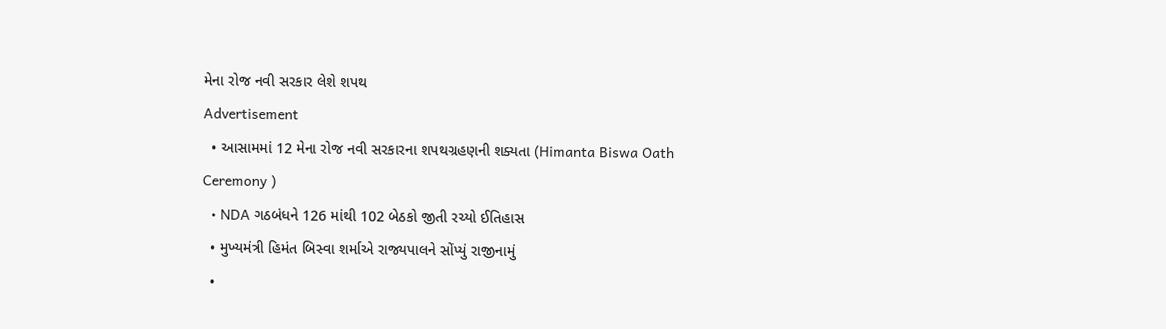મેના રોજ નવી સરકાર લેશે શપથ
Advertisement
  • આસામમાં 12 મેના રોજ નવી સરકારના શપથગ્રહણની શક્યતા (Himanta Biswa Oath Ceremony )
  • NDA ગઠબંધને 126 માંથી 102 બેઠકો જીતી રચ્યો ઈતિહાસ
  • મુખ્યમંત્રી હિમંત બિસ્વા શર્માએ રાજ્યપાલને સોંપ્યું રાજીનામું
  •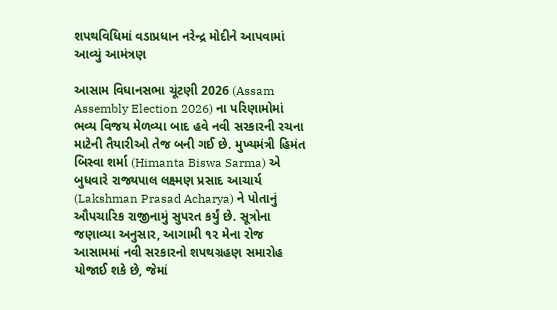શપથવિધિમાં વડાપ્રધાન નરેન્દ્ર મોદીને આપવામાં આવ્યું આમંત્રણ

આસામ વિધાનસભા ચૂંટણી 2026 (Assam Assembly Election 2026) ના પરિણામોમાં ભવ્ય વિજય મેળવ્યા બાદ હવે નવી સરકારની રચના માટેની તૈયારીઓ તેજ બની ગઈ છે. મુખ્યમંત્રી હિમંત બિસ્વા શર્મા (Himanta Biswa Sarma) એ બુધવારે રાજ્યપાલ લક્ષ્મણ પ્રસાદ આચાર્ય (Lakshman Prasad Acharya) ને પોતાનું ઔપચારિક રાજીનામું સુપરત કર્યું છે. સૂત્રોના જણાવ્યા અનુસાર, આગામી ૧૨ મેના રોજ આસામમાં નવી સરકારનો શપથગ્રહણ સમારોહ યોજાઈ શકે છે, જેમાં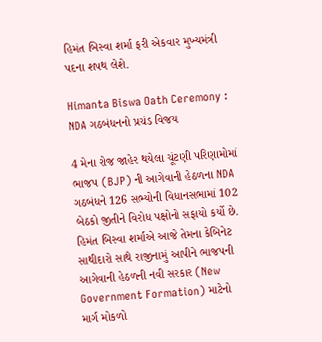હિમંત બિસ્વા શર્મા ફરી એકવાર મુખ્યમંત્રી પદના શપથ લેશે.

Himanta Biswa Oath Ceremony : NDA ગઠબંધનનો પ્રચંડ વિજય

4 મેના રોજ જાહેર થયેલા ચૂંટણી પરિણામોમાં ભાજપ (BJP) ની આગેવાની હેઠળના NDA ગઠબંધને 126 સભ્યોની વિધાનસભામાં 102 બેઠકો જીતીને વિરોધ પક્ષોનો સફાયો કર્યો છે. હિમંત બિસ્વા શર્માએ આજે તેમના કેબિનેટ સાથીદારો સાથે રાજીનામું આપીને ભાજપની આગેવાની હેઠળની નવી સરકાર (New Government Formation) માટેનો માર્ગ મોકળો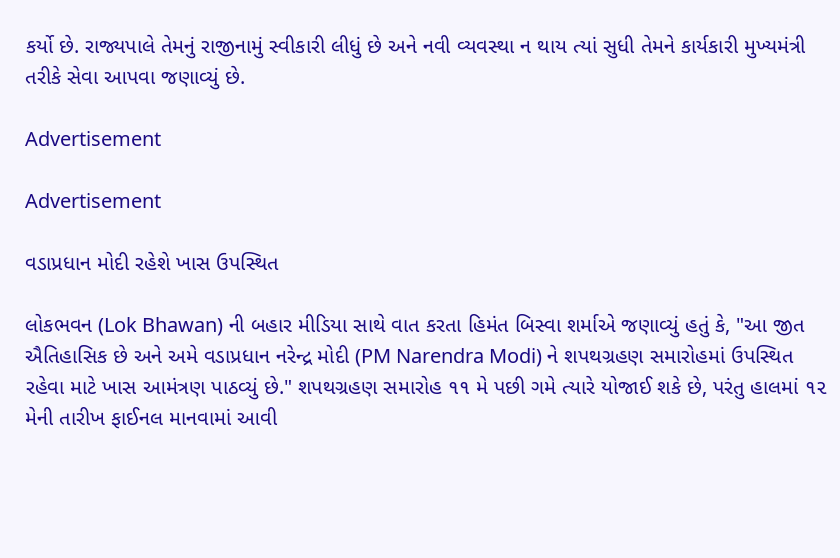કર્યો છે. રાજ્યપાલે તેમનું રાજીનામું સ્વીકારી લીધું છે અને નવી વ્યવસ્થા ન થાય ત્યાં સુધી તેમને કાર્યકારી મુખ્યમંત્રી તરીકે સેવા આપવા જણાવ્યું છે.

Advertisement

Advertisement

વડાપ્રધાન મોદી રહેશે ખાસ ઉપસ્થિત

લોકભવન (Lok Bhawan) ની બહાર મીડિયા સાથે વાત કરતા હિમંત બિસ્વા શર્માએ જણાવ્યું હતું કે, "આ જીત ઐતિહાસિક છે અને અમે વડાપ્રધાન નરેન્દ્ર મોદી (PM Narendra Modi) ને શપથગ્રહણ સમારોહમાં ઉપસ્થિત રહેવા માટે ખાસ આમંત્રણ પાઠવ્યું છે." શપથગ્રહણ સમારોહ ૧૧ મે પછી ગમે ત્યારે યોજાઈ શકે છે, પરંતુ હાલમાં ૧૨ મેની તારીખ ફાઈનલ માનવામાં આવી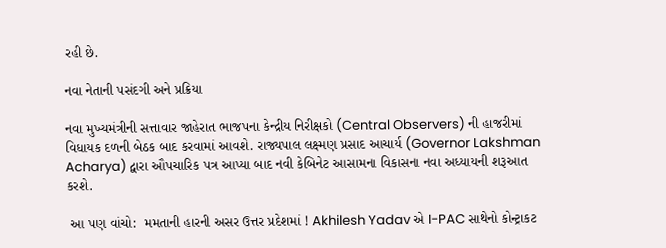રહી છે.

નવા નેતાની પસંદગી અને પ્રક્રિયા

નવા મુખ્યમંત્રીની સત્તાવાર જાહેરાત ભાજપના કેન્દ્રીય નિરીક્ષકો (Central Observers) ની હાજરીમાં વિધાયક દળની બેઠક બાદ કરવામાં આવશે. રાજ્યપાલ લક્ષ્મણ પ્રસાદ આચાર્ય (Governor Lakshman Acharya) દ્વારા ઔપચારિક પત્ર આપ્યા બાદ નવી કેબિનેટ આસામના વિકાસના નવા અધ્યાયની શરૂઆત કરશે.

 આ પણ વાંચો:  મમતાની હારની અસર ઉત્તર પ્રદેશમાં ! Akhilesh Yadav એ I-PAC સાથેનો કોન્ટ્રાકટ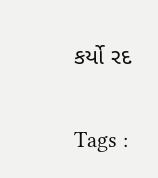કર્યો રદ

Tags :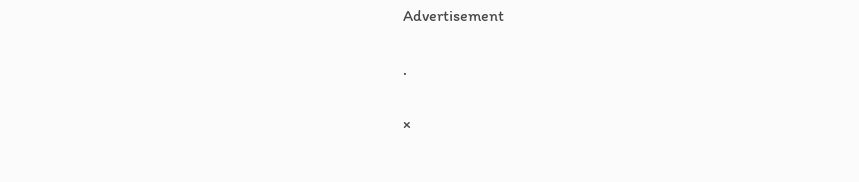Advertisement

.

×